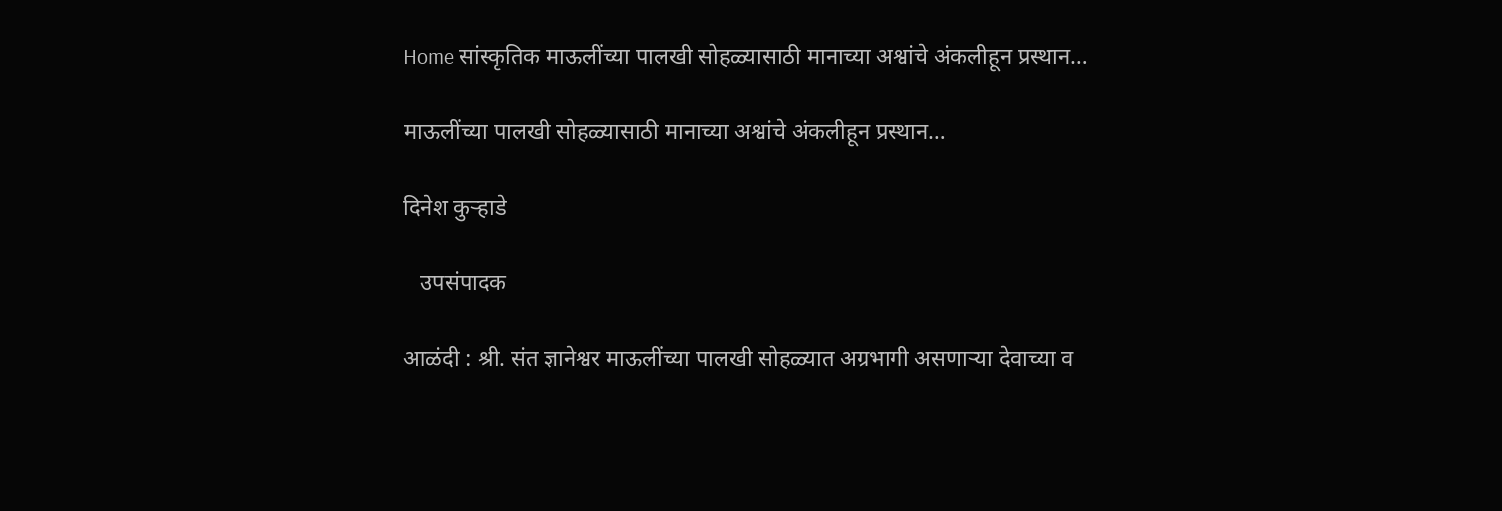Home सांस्कृतिक माऊलींच्या पालखी सोहळ्यासाठी मानाच्या अश्वांचे अंकलीहून प्रस्थान…

माऊलींच्या पालखी सोहळ्यासाठी मानाच्या अश्वांचे अंकलीहून प्रस्थान…

दिनेश कुऱ्हाडे

   उपसंपादक

आळंदी : श्री. संत ज्ञानेश्वर माऊलींच्या पालखी सोहळ्यात अग्रभागी असणाऱ्या देवाच्या व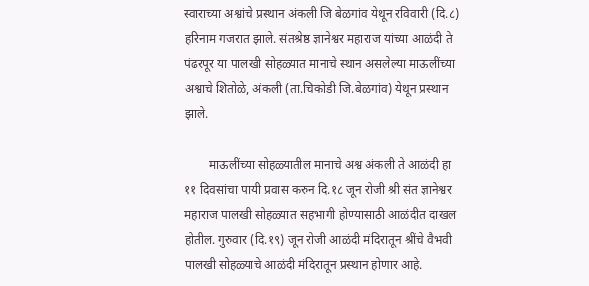स्वाराच्या अश्वांचे प्रस्थान अंकली जि बेळगांव येथून रविवारी (दि.८) हरिनाम गजरात झाले. संतश्रेष्ठ ज्ञानेश्वर महाराज यांच्या आळंदी ते पंढरपूर या पालखी सोहळ्यात मानाचे स्थान असलेल्या माऊलींच्या अश्वाचे शितोळे, अंकली (ता.चिकोडी जि.बेळगांव) येथून प्रस्थान झाले.

        माऊलींच्या सोहळ्यातील मानाचे अश्व अंकली ते आळंदी हा ११ दिवसांचा पायी प्रवास करुन दि.१८ जून रोजी श्री संत ज्ञानेश्वर महाराज पालखी सोहळ्यात सहभागी होण्यासाठी आळंदीत दाखल होतील. गुरुवार (दि.१९) जून रोजी आळंदी मंदिरातून श्रींचे वैभवी पालखी सोहळ्याचे आळंदी मंदिरातून प्रस्थान होणार आहे.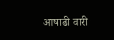आषाढी वारी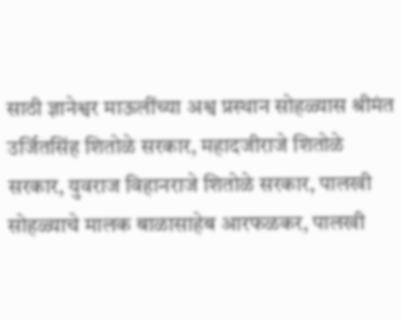साठी ज्ञानेश्वर माऊलींच्या अश्व प्रस्थान सोहळ्यास श्रीमंत उर्जितसिंह शितोळे सरकार, महादजीराजे शितोळे सरकार, युवराज विहानराजे शितोळे सरकार, पालखी सोहळ्याचे मालक बाळासाहेब आरफळकर, पालखी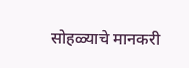सोहळ्याचे मानकरी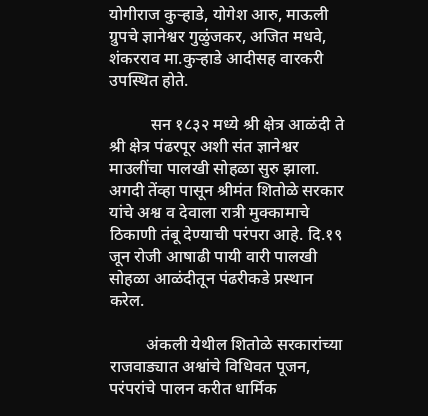योगीराज कुऱ्हाडे, योगेश आरु, माऊली ग्रुपचे ज्ञानेश्वर गुळुंजकर, अजित मधवे, शंकरराव मा.कुऱ्हाडे आदीसह वारकरी उपस्थित होते.

          सन १८३२ मध्ये श्री क्षेत्र आळंदी ते श्री क्षेत्र पंढरपूर अशी संत ज्ञानेश्वर माउलींचा पालखी सोहळा सुरु झाला. अगदी तेंव्हा पासून श्रीमंत शितोळे सरकार यांचे अश्व व देवाला रात्री मुक्कामाचे ठिकाणी तंबू देण्याची परंपरा आहे. दि.१९ जून रोजी आषाढी पायी वारी पालखी सोहळा आळंदीतून पंढरीकडे प्रस्थान करेल.

         अंकली येथील शितोळे सरकारांच्या राजवाड्यात अश्वांचे विधिवत पूजन, परंपरांचे पालन करीत धार्मिक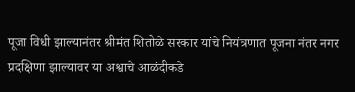पूजा विधी झाल्यानंतर श्रीमंत शितोळे सरकार यांचे नियंत्रणात पूजना नंतर नगर प्रदक्षिणा झाल्यावर या अश्वाचे आळंदीकडे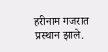हरीनाम गजरात प्रस्थान झाले.